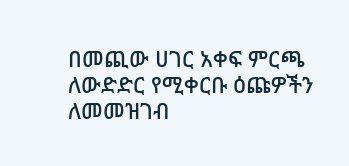በመጪው ሀገር አቀፍ ምርጫ ለውድድር የሚቀርቡ ዕጩዎችን ለመመዝገብ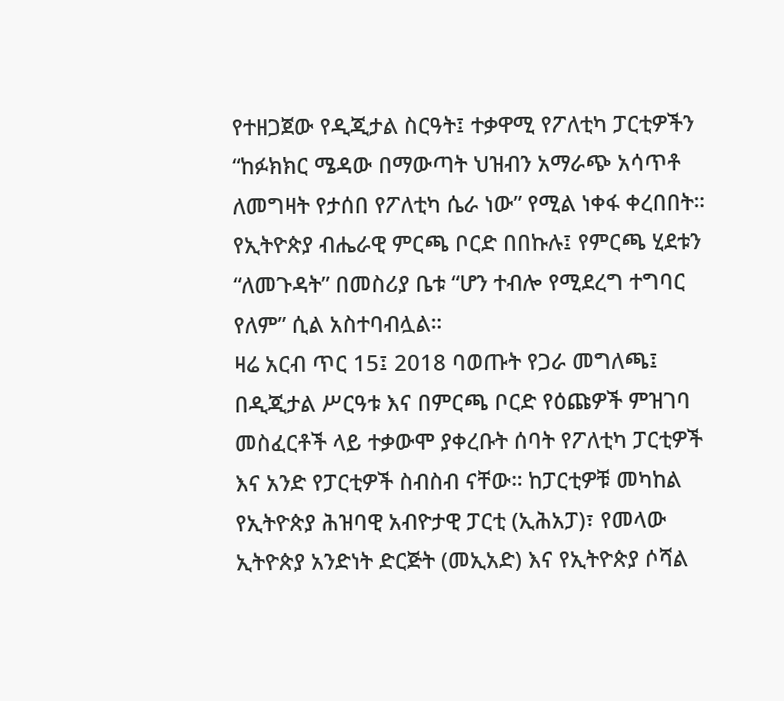የተዘጋጀው የዲጂታል ስርዓት፤ ተቃዋሚ የፖለቲካ ፓርቲዎችን “ከፉክክር ሜዳው በማውጣት ህዝብን አማራጭ አሳጥቶ ለመግዛት የታሰበ የፖለቲካ ሴራ ነው” የሚል ነቀፋ ቀረበበት። የኢትዮጵያ ብሔራዊ ምርጫ ቦርድ በበኩሉ፤ የምርጫ ሂደቱን “ለመጉዳት” በመስሪያ ቤቱ “ሆን ተብሎ የሚደረግ ተግባር የለም” ሲል አስተባብሏል።
ዛሬ አርብ ጥር 15፤ 2018 ባወጡት የጋራ መግለጫ፤ በዲጂታል ሥርዓቱ እና በምርጫ ቦርድ የዕጩዎች ምዝገባ መስፈርቶች ላይ ተቃውሞ ያቀረቡት ሰባት የፖለቲካ ፓርቲዎች እና አንድ የፓርቲዎች ስብስብ ናቸው። ከፓርቲዎቹ መካከል የኢትዮጵያ ሕዝባዊ አብዮታዊ ፓርቲ (ኢሕአፓ)፣ የመላው ኢትዮጵያ አንድነት ድርጅት (መኢአድ) እና የኢትዮጵያ ሶሻል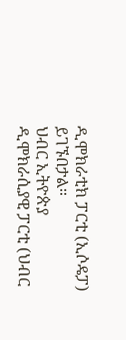ዲሞክራቲክ ፓርቲ (ኢሶዴፓ) ይገኙበታል።
ህብር ኢትዮጵያ ዲሞክራሲያዊ ፓርቲ (ህብር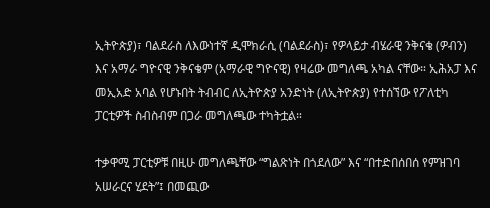ኢትዮጵያ)፣ ባልደራስ ለእውነተኛ ዲሞክራሲ (ባልደራስ)፣ የዎላይታ ብሄራዊ ንቅናቄ (ዎብን) እና አማራ ግዮናዊ ንቅናቄም (አማራዊ ግዮናዊ) የዛሬው መግለጫ አካል ናቸው። ኢሕአፓ እና መኢአድ አባል የሆኑበት ትብብር ለኢትዮጵያ አንድነት (ለኢትዮጵያ) የተሰኘው የፖለቲካ ፓርቲዎች ስብስብም በጋራ መግለጫው ተካትቷል።

ተቃዋሚ ፓርቲዎቹ በዚሁ መግለጫቸው “ግልጽነት በጎደለው” እና “በተድበሰበሰ የምዝገባ አሠራርና ሂደት”፤ በመጪው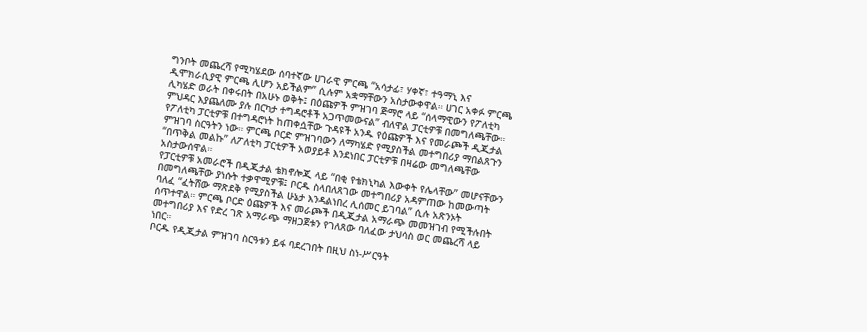ግንቦት መጨረሻ የሚካሄደው ሰባተኛው ሀገራዊ ምርጫ “አሳታፊ፣ ሃቀኛ፣ ተዓማኒ እና ዲሞክራሲያዊ ምርጫ ሊሆን አይችልም” ሲሉም አቋማቸውን አስታውቀዋል። ሀገር አቀፉ ምርጫ ሊካሄድ ወራት በቀሩበት በአሁኑ ወቅት፤ በዕጩዎች ምዝገባ ጅማሮ ላይ “ሰላማዊውን የፖለቲካ ምህዳር እያጨለሙ ያሉ በርካታ ተግዳሮቶች አጋጥመውናል” ብለዋል ፓርቲዎቹ በመግለጫቸው።
የፖለቲካ ፓርቲዎቹ በተግዳሮነት ከጠቀሷቸው ጉዳዩች አንዱ የዕጩዎች እና የመራጮች ዲጂታል ምዝገባ ስርዓትን ነው። ምርጫ ቦርድ ምዝገባውን ለማካሄድ የሚያስችል መተግበሪያ ማበልጸጉን “በጥቅል መልኩ” ለፖለቲካ ፓርቲዎች አወያይቶ እንደነበር ፓርቲዎቹ በዛሬው መግለጫቸው አስታውሰዋል።
የፓርቲዎቹ አመራሮች በዲጂታል ቴክኖሎጂ ላይ “በቂ የቴክኒካል እውቀት የሌላቸው” መሆናቸውን በመግለጫቸው ያነሱት ተቃዋሚዎቹ፤ ቦርዱ ስላበለጸገው መተግበሪያ አዳምጠው ከመውጣት ባለፈ “ፈትሸው ማጽደቅ የሚያስችል ሁኔታ እንዳልነበረ ሊሰመር ይገባል” ሲሉ አጽንኦት ሰጥተዋል። ምርጫ ቦርድ ዕጩዎች እና መራጮች በዲጂታል አማራጭ መመዝገብ የሚችሉበት መተግበሪያ እና የድረ ገጽ አማራጭ ማዘጋጀቱን የገለጸው ባለፈው ታህሳስ ወር መጨረሻ ላይ ነበር።
ቦርዱ የዲጂታል ምዝገባ ስርዓቱን ይፋ ባደረገበት በዚህ ስነ-ሥርዓት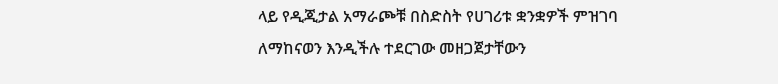ላይ የዲጂታል አማራጮቹ በስድስት የሀገሪቱ ቋንቋዎች ምዝገባ ለማከናወን እንዲችሉ ተደርገው መዘጋጀታቸውን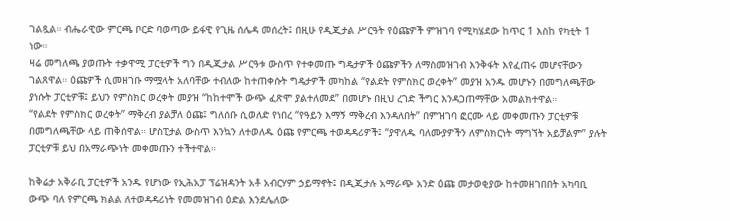ገልጿል። ብሔራዊው ምርጫ ቦርድ ባወጣው ይፋዊ የጊዜ ሰሌዳ መሰረት፤ በዚሁ የዲጂታል ሥርዓት የዕጩዎች ምዝገባ የሚካሄደው ከጥር 1 እስከ የካቲት 1 ነው።
ዛሬ መግለጫ ያወጡት ተቃዋሚ ፓርቲዎች ግን በዲጂታል ሥርዓቱ ውስጥ የተቀመጡ ግዴታዎች ዕጩዎችን ለማስመዝገብ እንቅፋት እየፈጠሩ መሆናቸውን ገልጸዋል። ዕጩዎች ሲመዘገቡ ማሟላት አለባቸው ተብለው ከተጠቀሱት ግዴታዎች መካከል “የልደት የምስክር ወረቀት” መያዝ አንዱ መሆኑን በመግለጫቸው ያነሱት ፓርቲዎቹ፤ ይህን የምስክር ወረቀት መያዝ “ከከተሞች ውጭ ፈጽሞ ያልተለመደ” በመሆኑ በዚህ ረገድ ችግር እንዳጋጠማቸው አመልክተዋል።
“የልደት የምስክር ወረቀት” ማቅረብ ያልቻለ ዕጩ፤ ግለሰቡ ሲወለድ የነበረ “የዓይን እማኝ ማቅረብ እንዳለበት” በምዝገባ ፎርሙ ላይ መቀመጡን ፓርቲዎቹ በመግለጫቸው ላይ ጠቅሰዋል። ሆስፒታል ውስጥ እንኳን ለተወለዱ ዕጩ የምርጫ ተወዳዳሪዎች፤ “ያዋለዱ ባለሙያዎችን ለምስክርነት ማግኘት አይቻልም” ያሉት ፓርቲዎቹ ይህ በአማራጭነት መቀመጡን ተችተዋል።

ከቅሬታ አቅራቢ ፓርቲዎች አንዱ የሆነው የኢሕአፓ ፕሬዝዳንት አቶ አብርሃም ኃይማኖት፤ በዲጂታሉ አማራጭ አንድ ዕጩ መታወቂያው ከተመዘገበበት አካባቢ ውጭ ባለ የምርጫ ክልል ለተወዳዳሪነት የመመዝገብ ዕድል እንደሌለው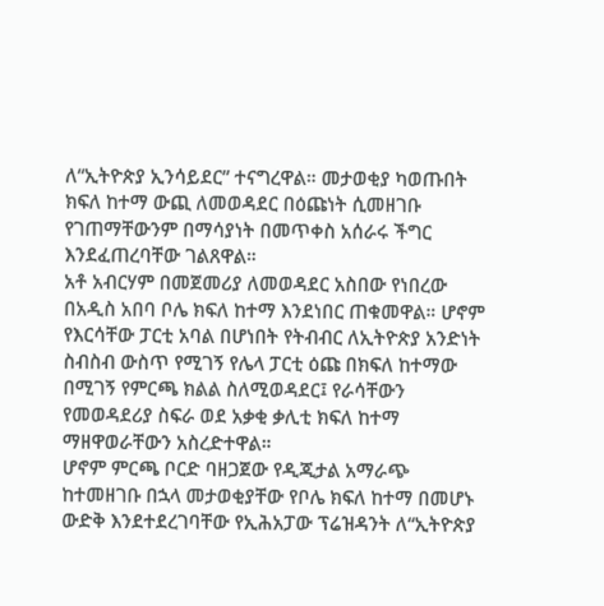ለ“ኢትዮጵያ ኢንሳይደር” ተናግረዋል። መታወቂያ ካወጡበት ክፍለ ከተማ ውጪ ለመወዳደር በዕጩነት ሲመዘገቡ የገጠማቸውንም በማሳያነት በመጥቀስ አሰራሩ ችግር እንደፈጠረባቸው ገልጸዋል።
አቶ አብርሃም በመጀመሪያ ለመወዳደር አስበው የነበረው በአዲስ አበባ ቦሌ ክፍለ ከተማ እንደነበር ጠቁመዋል። ሆኖም የእርሳቸው ፓርቲ አባል በሆነበት የትብብር ለኢትዮጵያ አንድነት ስብስብ ውስጥ የሚገኝ የሌላ ፓርቲ ዕጩ በክፍለ ከተማው በሚገኝ የምርጫ ክልል ስለሚወዳደር፤ የራሳቸውን የመወዳደሪያ ስፍራ ወደ አቃቂ ቃሊቲ ክፍለ ከተማ ማዘዋወራቸውን አስረድተዋል።
ሆኖም ምርጫ ቦርድ ባዘጋጀው የዲጂታል አማራጭ ከተመዘገቡ በኋላ መታወቂያቸው የቦሌ ክፍለ ከተማ በመሆኑ ውድቅ እንደተደረገባቸው የኢሕአፓው ፕሬዝዳንት ለ“ኢትዮጵያ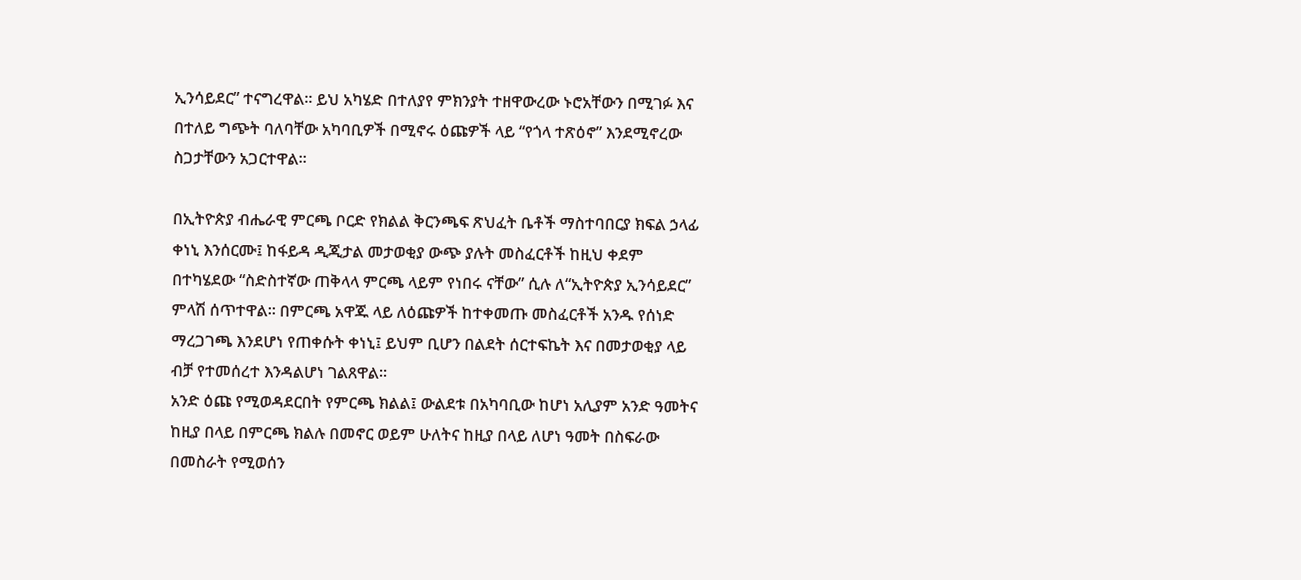ኢንሳይደር” ተናግረዋል። ይህ አካሄድ በተለያየ ምክንያት ተዘዋውረው ኑሮአቸውን በሚገፉ እና በተለይ ግጭት ባለባቸው አካባቢዎች በሚኖሩ ዕጩዎች ላይ “የጎላ ተጽዕኖ” እንደሚኖረው ስጋታቸውን አጋርተዋል።

በኢትዮጵያ ብሔራዊ ምርጫ ቦርድ የክልል ቅርንጫፍ ጽህፈት ቤቶች ማስተባበርያ ክፍል ኃላፊ ቀነኒ እንሰርሙ፤ ከፋይዳ ዲጂታል መታወቂያ ውጭ ያሉት መስፈርቶች ከዚህ ቀደም በተካሄደው “ስድስተኛው ጠቅላላ ምርጫ ላይም የነበሩ ናቸው” ሲሉ ለ“ኢትዮጵያ ኢንሳይደር” ምላሽ ሰጥተዋል። በምርጫ አዋጁ ላይ ለዕጩዎች ከተቀመጡ መስፈርቶች አንዱ የሰነድ ማረጋገጫ እንደሆነ የጠቀሱት ቀነኒ፤ ይህም ቢሆን በልደት ሰርተፍኬት እና በመታወቂያ ላይ ብቻ የተመሰረተ እንዳልሆነ ገልጸዋል።
አንድ ዕጩ የሚወዳደርበት የምርጫ ክልል፤ ውልደቱ በአካባቢው ከሆነ አሊያም አንድ ዓመትና ከዚያ በላይ በምርጫ ክልሉ በመኖር ወይም ሁለትና ከዚያ በላይ ለሆነ ዓመት በስፍራው በመስራት የሚወሰን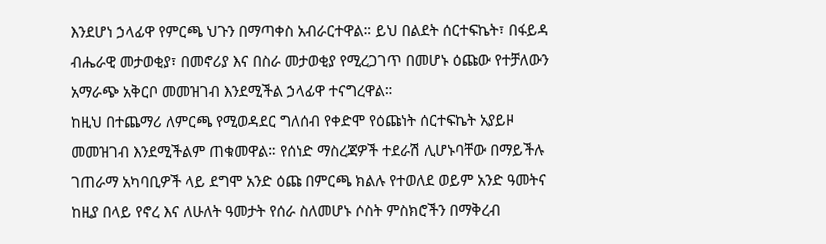እንደሆነ ኃላፊዋ የምርጫ ህጉን በማጣቀስ አብራርተዋል። ይህ በልደት ሰርተፍኬት፣ በፋይዳ ብሔራዊ መታወቂያ፣ በመኖሪያ እና በስራ መታወቂያ የሚረጋገጥ በመሆኑ ዕጩው የተቻለውን አማራጭ አቅርቦ መመዝገብ እንደሚችል ኃላፊዋ ተናግረዋል።
ከዚህ በተጨማሪ ለምርጫ የሚወዳደር ግለሰብ የቀድሞ የዕጩነት ሰርተፍኬት አያይዞ መመዝገብ እንደሚችልም ጠቁመዋል። የሰነድ ማስረጃዎች ተደራሽ ሊሆኑባቸው በማይችሉ ገጠራማ አካባቢዎች ላይ ደግሞ አንድ ዕጩ በምርጫ ክልሉ የተወለደ ወይም አንድ ዓመትና ከዚያ በላይ የኖረ እና ለሁለት ዓመታት የሰራ ስለመሆኑ ሶስት ምስክሮችን በማቅረብ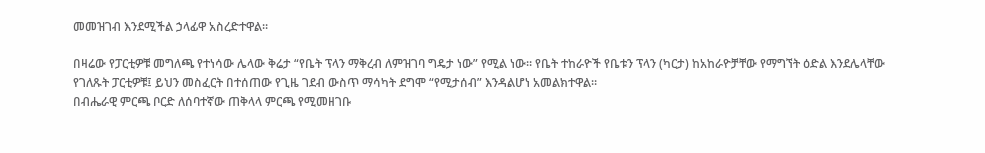መመዝገብ እንደሚችል ኃላፊዋ አስረድተዋል።

በዛሬው የፓርቲዎቹ መግለጫ የተነሳው ሌላው ቅሬታ “የቤት ፕላን ማቅረብ ለምዝገባ ግዴታ ነው” የሚል ነው። የቤት ተከራዮች የቤቱን ፕላን (ካርታ) ከአከራዮቻቸው የማግኘት ዕድል እንደሌላቸው የገለጹት ፓርቲዎቹ፤ ይህን መስፈርት በተሰጠው የጊዜ ገደብ ውስጥ ማሳካት ደግሞ “የሚታሰብ” እንዳልሆነ አመልክተዋል።
በብሔራዊ ምርጫ ቦርድ ለሰባተኛው ጠቅላላ ምርጫ የሚመዘገቡ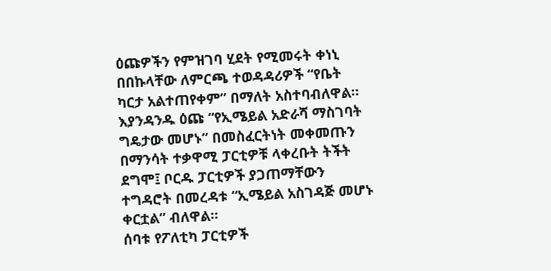ዕጩዎችን የምዝገባ ሂደት የሚመሩት ቀነኒ በበኩላቸው ለምርጫ ተወዳዳሪዎች “የቤት ካርታ አልተጠየቀም” በማለት አስተባብለዋል። እያንዳንዱ ዕጩ “የኢሜይል አድራሻ ማስገባት ግዴታው መሆኑ” በመስፈርትነት መቀመጡን በማንሳት ተቃዋሚ ፓርቲዎቹ ላቀረቡት ትችት ደግሞ፤ ቦርዱ ፓርቲዎች ያጋጠማቸውን ተግዳሮት በመረዳቱ “ኢሜይል አስገዳጅ መሆኑ ቀርቷል” ብለዋል።
ሰባቱ የፖለቲካ ፓርቲዎች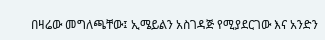በዛሬው መግለጫቸው፤ ኢሜይልን አስገዳጅ የሚያደርገው እና አንድን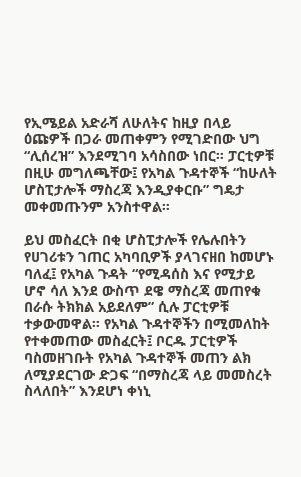የኢሜይል አድራሻ ለሁለትና ከዚያ በላይ ዕጩዎች በጋራ መጠቀምን የሚገድበው ህግ “ሊሰረዝ” እንደሚገባ አሳስበው ነበር። ፓርቲዎቹ በዚሁ መግለጫቸው፤ የአካል ጉዳተኞች “ከሁለት ሆስፒታሎች ማስረጃ እንዲያቀርቡ” ግዴታ መቀመጡንም አንስተዋል።

ይህ መስፈርት በቂ ሆስፒታሎች የሌሉበትን የሀገሪቱን ገጠር አካባቢዎች ያላገናዘበ ከመሆኑ ባለፈ፤ የአካል ጉዳት “የሚዳሰስ እና የሚታይ ሆኖ ሳለ እንደ ውስጥ ደዌ ማስረጃ መጠየቁ በራሱ ትክክል አይደለም” ሲሉ ፓርቲዎቹ ተቃውመዋል። የአካል ጉዳተኞችን በሚመለከት የተቀመጠው መስፈርት፤ ቦርዱ ፓርቲዎች ባስመዘገቡት የአካል ጉዳተኞች መጠን ልክ ለሚያደርገው ድጋፍ “በማስረጃ ላይ መመስረት ስላለበት” እንደሆነ ቀነኒ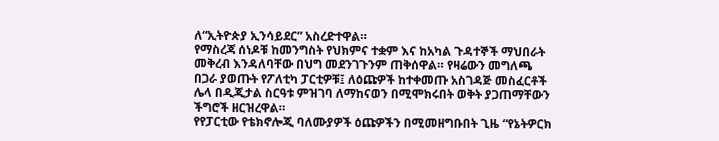ለ“ኢትዮጵያ ኢንሳይደር” አስረድተዋል።
የማስረጃ ሰነዶቹ ከመንግስት የህክምና ተቋም እና ከአካል ጉዳተኞች ማህበራት መቅረብ እንዳለባቸው በህግ መደንገጉንም ጠቅሰዋል። የዛሬውን መግለጫ በጋራ ያወጡት የፖለቲካ ፓርቲዎቹ፤ ለዕጩዎች ከተቀመጡ አስገዳጅ መስፈርቶች ሌላ በዲጂታል ስርዓቱ ምዝገባ ለማከናወን በሚሞክሩበት ወቅት ያጋጠማቸውን ችግሮች ዘርዝረዋል።
የየፓርቲው የቴክኖሎጂ ባለሙያዎች ዕጩዎችን በሚመዘግቡበት ጊዜ “የኔትዎርክ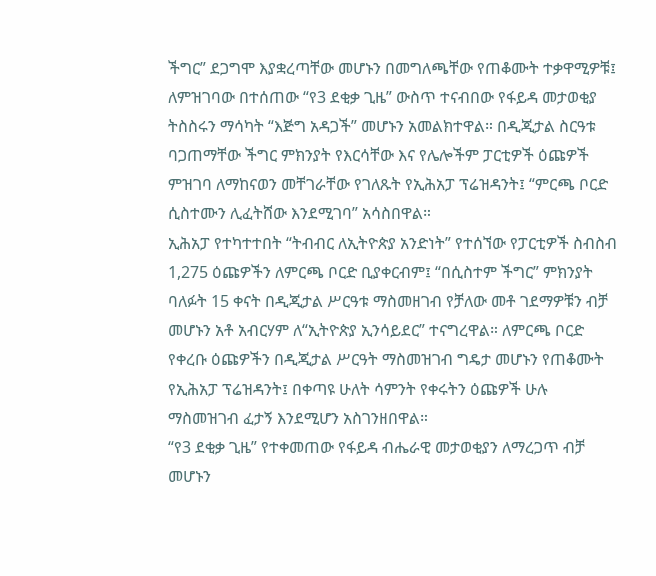ችግር” ደጋግሞ እያቋረጣቸው መሆኑን በመግለጫቸው የጠቆሙት ተቃዋሚዎቹ፤ ለምዝገባው በተሰጠው “የ3 ደቂቃ ጊዜ” ውስጥ ተናብበው የፋይዳ መታወቂያ ትስስሩን ማሳካት “እጅግ አዳጋች” መሆኑን አመልክተዋል። በዲጂታል ስርዓቱ ባጋጠማቸው ችግር ምክንያት የእርሳቸው እና የሌሎችም ፓርቲዎች ዕጩዎች ምዝገባ ለማከናወን መቸገራቸው የገለጹት የኢሕአፓ ፕሬዝዳንት፤ “ምርጫ ቦርድ ሲስተሙን ሊፈትሸው እንደሚገባ” አሳስበዋል።
ኢሕአፓ የተካተተበት “ትብብር ለኢትዮጵያ አንድነት” የተሰኘው የፓርቲዎች ስብስብ 1,275 ዕጩዎችን ለምርጫ ቦርድ ቢያቀርብም፤ “በሲስተም ችግር” ምክንያት ባለፉት 15 ቀናት በዲጂታል ሥርዓቱ ማስመዘገብ የቻለው መቶ ገደማዎቹን ብቻ መሆኑን አቶ አብርሃም ለ“ኢትዮጵያ ኢንሳይደር” ተናግረዋል። ለምርጫ ቦርድ የቀረቡ ዕጩዎችን በዲጂታል ሥርዓት ማስመዝገብ ግዴታ መሆኑን የጠቆሙት የኢሕአፓ ፕሬዝዳንት፤ በቀጣዩ ሁለት ሳምንት የቀሩትን ዕጩዎች ሁሉ ማስመዝገብ ፈታኝ እንደሚሆን አስገንዘበዋል።
“የ3 ደቂቃ ጊዜ” የተቀመጠው የፋይዳ ብሔራዊ መታወቂያን ለማረጋጥ ብቻ መሆኑን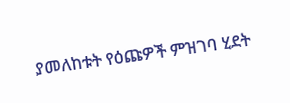ያመለከቱት የዕጩዎች ምዝገባ ሂደት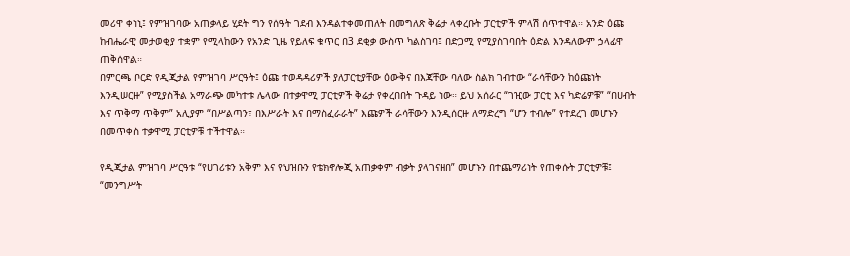መሪዋ ቀነኒ፤ የምዝገባው አጠቃላይ ሂደት ግን የሰዓት ገደብ እንዳልተቀመጠለት በመግለጽ ቅሬታ ላቀረቡት ፓርቲዎች ምላሽ ሰጥተዋል። አንድ ዕጩ ከብሔራዊ መታወቂያ ተቋም የሚላከውን የአንድ ጊዜ የይለፍ ቁጥር በ3 ደቂቃ ውስጥ ካልስገባ፤ በድጋሚ የሚያስገባበት ዕድል እንዳለውም ኃላፊዋ ጠቅሰዋል።
በምርጫ ቦርድ የዲጂታል የምዝገባ ሥርዓት፤ ዕጩ ተወዳዳሪዎች ያለፓርቲያቸው ዕውቅና በእጃቸው ባለው ስልክ ገብተው “ራሳቸውን ከዕጩነት እንዲሠርዙ” የሚያስችል አማራጭ መካተቱ ሌላው በተቃዋሚ ፓርቲዎች ቅሬታ የቀረበበት ጉዳይ ነው። ይህ አሰራር “ገዢው ፓርቲ እና ካድሬዎቹ” “በሀብት እና ጥቅማ ጥቅም” አሊያም “በሥልጣን፣ በእሥራት እና በማስፈራራት” እጩዎች ራሳቸውን እንዲሰርዙ ለማድረግ “ሆን ተብሎ” የተደረገ መሆኑን በመጥቀስ ተቃዋሚ ፓርቲዎቹ ተችተዋል።

የዲጂታል ምዝገባ ሥርዓቱ “የሀገሪቱን አቅም እና የህዝቡን የቴክኖሎጂ አጠቃቀም ብቃት ያላገናዘበ” መሆኑን በተጨማሪነት የጠቀሱት ፓርቲዎቹ፤ “መንግሥት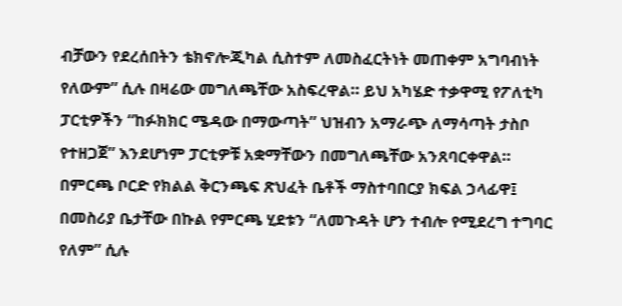ብቻውን የደረሰበትን ቴክኖሎጂካል ሲስተም ለመስፈርትነት መጠቀም አግባብነት የለውም” ሲሉ በዛሬው መግለጫቸው አስፍረዋል። ይህ አካሄድ ተቃዋሚ የፖለቲካ ፓርቲዎችን “ከፉክክር ሜዳው በማውጣት” ህዝብን አማራጭ ለማሳጣት ታስቦ የተዘጋጀ” እንደሆነም ፓርቲዎቹ አቋማቸውን በመግለጫቸው አንጸባርቀዋል።
በምርጫ ቦርድ የክልል ቅርንጫፍ ጽህፈት ቤቶች ማስተባበርያ ክፍል ኃላፊዋ፤ በመስሪያ ቤታቸው በኩል የምርጫ ሂደቱን “ለመጉዳት ሆን ተብሎ የሚደረግ ተግባር የለም” ሲሉ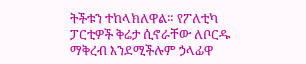ትችቱን ተከላክለዋል። የፖለቲካ ፓርቲዎች ቅሬታ ሲኖራቸው ለቦርዱ ማቅረብ እንደሚችሉም ኃላፊዋ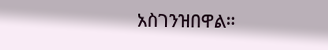አስገንዝበዋል።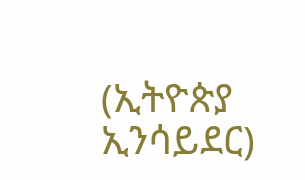(ኢትዮጵያ ኢንሳይደር)